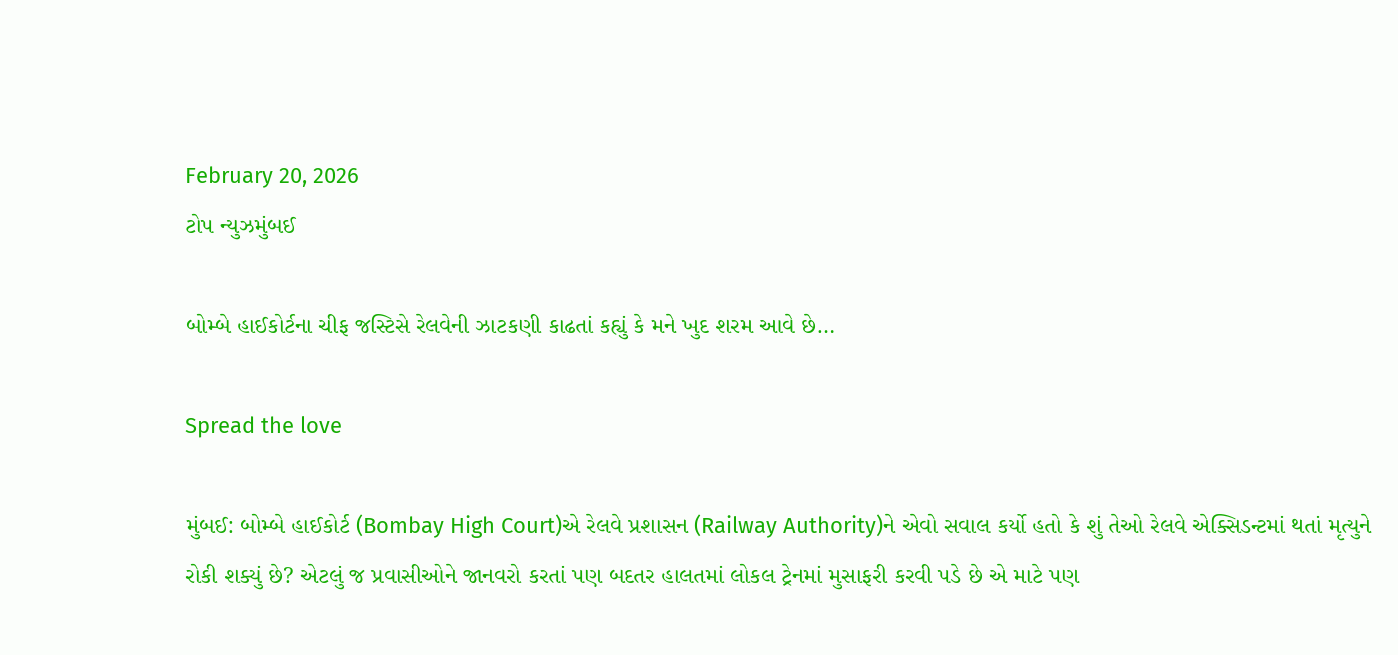February 20, 2026
ટોપ ન્યુઝમુંબઈ

બોમ્બે હાઈકોર્ટના ચીફ જસ્ટિસે રેલવેની ઝાટકણી કાઢતાં કહ્યું કે મને ખુદ શરમ આવે છે…

Spread the love

મુંબઈ: બોમ્બે હાઈકોર્ટ (Bombay High Court)એ રેલવે પ્રશાસન (Railway Authority)ને એવો સવાલ કર્યો હતો કે શું તેઓ રેલવે એક્સિડન્ટમાં થતાં મૃત્યુને રોકી શક્યું છે? એટલું જ પ્રવાસીઓને જાનવરો કરતાં પણ બદતર હાલતમાં લોકલ ટ્રેનમાં મુસાફરી કરવી પડે છે એ માટે પણ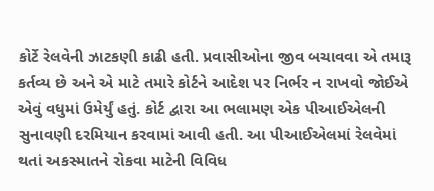કોર્ટે રેલવેની ઝાટકણી કાઢી હતી. પ્રવાસીઓના જીવ બચાવવા એ તમારૂ કર્તવ્ય છે અને એ માટે તમારે કોર્ટને આદેશ પર નિર્ભર ન રાખવો જોઈએ એવું વધુમાં ઉમેર્યું હતું. કોર્ટ દ્વારા આ ભલામણ એક પીઆઈએલની સુનાવણી દરમિયાન કરવામાં આવી હતી. આ પીઆઈએલમાં રેલવેમાં થતાં અકસ્માતને રોકવા માટેની વિવિધ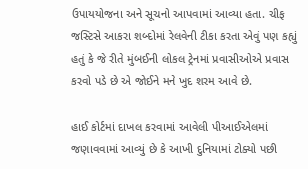ઉપાયયોજના અને સૂચનો આપવામાં આવ્યા હતા. ચીફ જસ્ટિસે આકરા શબ્દોમાં રેલવેની ટીકા કરતા એવું પણ કહ્યું હતું કે જે રીતે મુંબઈની લોકલ ટ્રેનમાં પ્રવાસીઓએ પ્રવાસ કરવો પડે છે એ જોઈને મને ખુદ શરમ આવે છે.

હાઈ કોર્ટમાં દાખલ કરવામાં આવેલી પીઆઈએલમાં જણાવવામાં આવ્યું છે કે આખી દુનિયામાં ટોક્યો પછી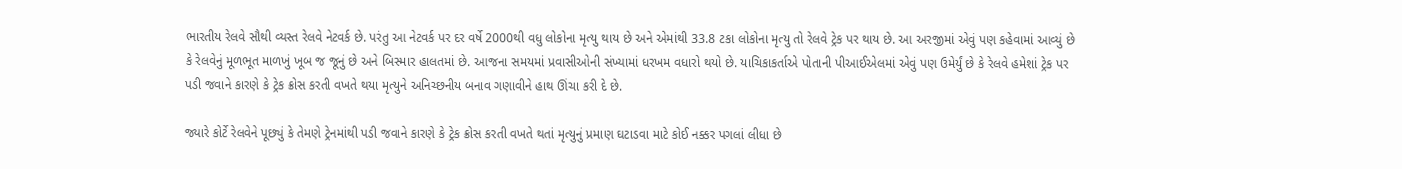ભારતીય રેલવે સૌથી વ્યસ્ત રેલવે નેટવર્ક છે. પરંતુ આ નેટવર્ક પર દર વર્ષે 2000થી વધુ લોકોના મૃત્યુ થાય છે અને એમાંથી 33.8 ટકા લોકોના મૃત્યુ તો રેલવે ટ્રેક પર થાય છે. આ અરજીમાં એવું પણ કહેવામાં આવ્યું છે કે રેલવેનું મૂળભૂત માળખું ખૂબ જ જૂનું છે અને બિસ્માર હાલતમાં છે. આજના સમયમાં પ્રવાસીઓની સંખ્યામાં ધરખમ વધારો થયો છે. યાચિકાકર્તાએ પોતાની પીઆઈએલમાં એવું પણ ઉમેર્યું છે કે રેલવે હમેશાં ટ્રેક પર પડી જવાને કારણે કે ટ્રેક ક્રોસ કરતી વખતે થયા મૃત્યુને અનિચ્છનીય બનાવ ગણાવીને હાથ ઊંચા કરી દે છે.

જ્યારે કોર્ટે રેલવેને પૂછ્યું કે તેમણે ટ્રેનમાંથી પડી જવાને કારણે કે ટ્રેક ક્રોસ કરતી વખતે થતાં મૃત્યુનું પ્રમાણ ઘટાડવા માટે કોઈ નક્કર પગલાં લીધા છે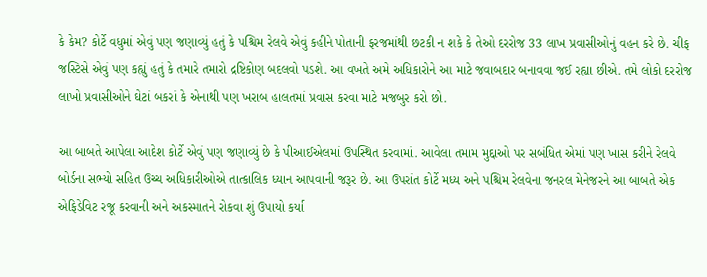કે કેમ? કોર્ટે વધુમાં એવું પણ જણાવ્યું હતું કે પશ્ચિમ રેલવે એવું કહીને પોતાની ફરજમાંથી છટકી ન શકે કે તેઓ દરરોજ 33 લાખ પ્રવાસીઓનું વહન કરે છે. ચીફ જસ્ટિસે એવું પણ કહ્યું હતું કે તમારે તમારો દ્રષ્ટિકોણ બદલવો પડશે. આ વખતે અમે અધિકારોને આ માટે જવાબદાર બનાવવા જઈ રહ્યા છીએ. તમે લોકો દરરોજ લાખો પ્રવાસીઓને ઘેટાં બકરાં કે એનાથી પણ ખરાબ હાલતમાં પ્રવાસ કરવા માટે મજબુર કરો છો.

આ બાબતે આપેલા આદેશ કોર્ટે એવું પણ જણાવ્યું છે કે પીઆઈએલમાં ઉપસ્થિત કરવામાં. આવેલા તમામ મુદ્દાઓ પર સબંધિત એમાં પણ ખાસ કરીને રેલવે બોર્ડના સભ્યો સહિત ઉચ્ચ અધિકારીઓએ તાત્કાલિક ધ્યાન આપવાની જરૂર છે. આ ઉપરાંત કોર્ટે મધ્ય અને પશ્ચિમ રેલવેના જનરલ મેનેજરને આ બાબતે એક એફિડેવિટ રજૂ કરવાની અને અકસ્માતને રોકવા શું ઉપાયો કર્યા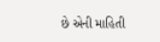છે એની માહિતી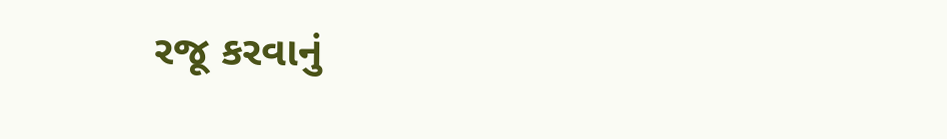રજૂ કરવાનું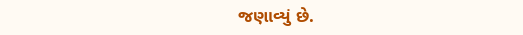જણાવ્યું છે.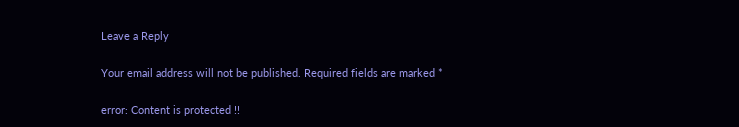Leave a Reply

Your email address will not be published. Required fields are marked *

error: Content is protected !!